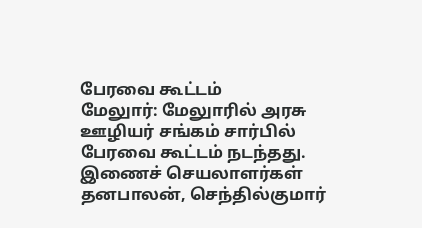பேரவை கூட்டம்
மேலுார்: மேலுாரில் அரசு ஊழியர் சங்கம் சார்பில் பேரவை கூட்டம் நடந்தது. இணைச் செயலாளர்கள் தனபாலன், செந்தில்குமார்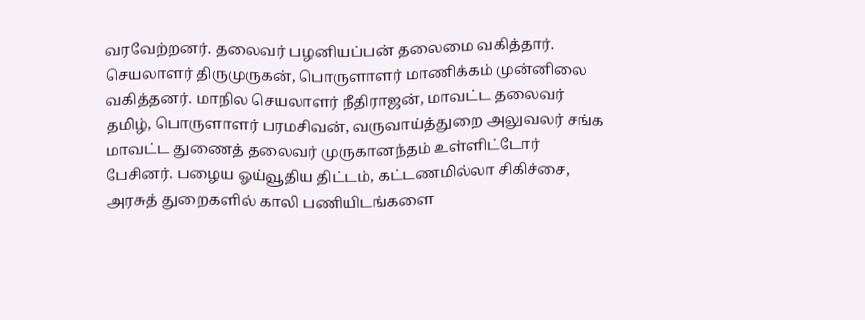வரவேற்றனர். தலைவர் பழனியப்பன் தலைமை வகித்தார். செயலாளர் திருமுருகன், பொருளாளர் மாணிக்கம் முன்னிலை வகித்தனர். மாநில செயலாளர் நீதிராஜன், மாவட்ட தலைவர் தமிழ், பொருளாளர் பரமசிவன், வருவாய்த்துறை அலுவலர் சங்க மாவட்ட துணைத் தலைவர் முருகானந்தம் உள்ளிட்டோர் பேசினர். பழைய ஓய்வூதிய திட்டம், கட்டணமில்லா சிகிச்சை, அரசுத் துறைகளில் காலி பணியிடங்களை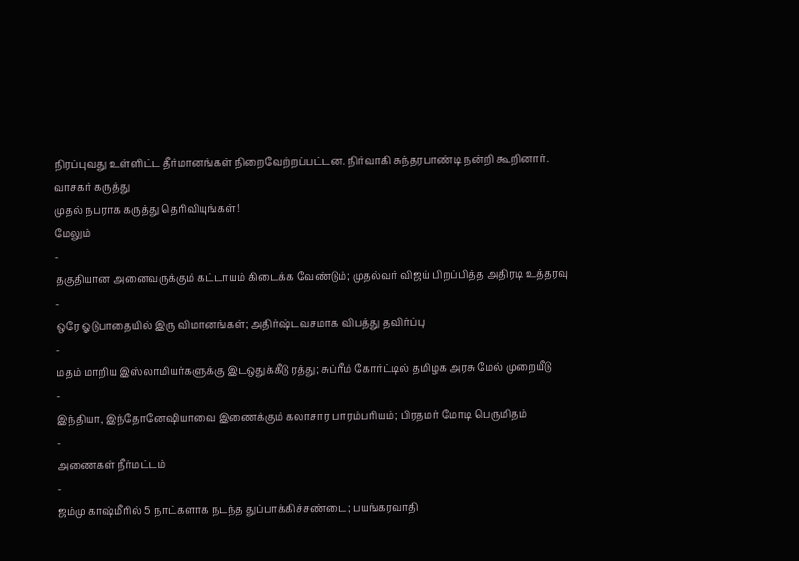நிரப்புவது உள்ளிட்ட தீர்மானங்கள் நிறைவேற்றப்பட்டன. நிர்வாகி சுந்தரபாண்டி நன்றி கூறினார்.
வாசகர் கருத்து
முதல் நபராக கருத்து தெரிவியுங்கள்!
மேலும்
-
தகுதியான அனைவருக்கும் கட்டாயம் கிடைக்க வேண்டும்; முதல்வர் விஜய் பிறப்பித்த அதிரடி உத்தரவு
-
ஒரே ஓடுபாதையில் இரு விமானங்கள்; அதிர்ஷ்டவசமாக விபத்து தவிர்ப்பு
-
மதம் மாறிய இஸ்லாமியர்களுக்கு இடஒதுக்கீடு ரத்து; சுப்ரீம் கோர்ட்டில் தமிழக அரசு மேல் முறையீடு
-
இந்தியா, இந்தோனேஷியாவை இணைக்கும் கலாசார பாரம்பரியம்; பிரதமர் மோடி பெருமிதம்
-
அணைகள் நீர்மட்டம்
-
ஜம்மு காஷ்மீரில் 5 நாட்களாக நடந்த துப்பாக்கிச்சண்டை; பயங்கரவாதி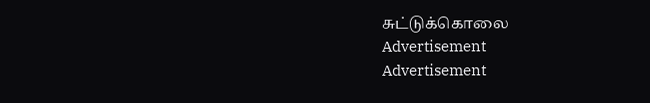சுட்டுக்கொலை
Advertisement
Advertisement